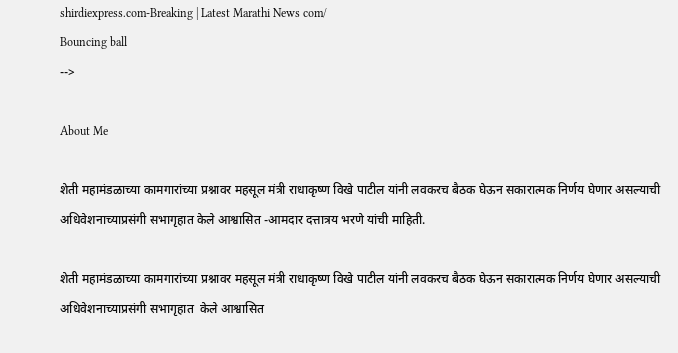shirdiexpress.com-Breaking | Latest Marathi News com/
Bouncing ball
-->

About Me

शेती महामंडळाच्या कामगारांच्या प्रश्नावर महसूल मंत्री राधाकृष्ण विखे पाटील यांनी लवकरच बैठक घेऊन सकारात्मक निर्णय घेणार असल्याची अधिवेशनाच्याप्रसंगी सभागृहात केले आश्वासित -आमदार दत्तात्रय भरणे यांची माहिती.

शेती महामंडळाच्या कामगारांच्या प्रश्नावर महसूल मंत्री राधाकृष्ण विखे पाटील यांनी लवकरच बैठक घेऊन सकारात्मक निर्णय घेणार असल्याची अधिवेशनाच्याप्रसंगी सभागृहात  केले आश्वासित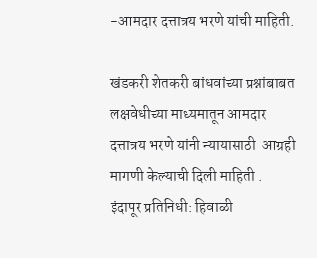-आमदार दत्तात्रय भरणे यांची माहिती.

खंडकरी शेतकरी बांधवांच्या प्रश्नांबाबत लक्षवेधीच्या माध्यमातून आमदार दत्तात्रय भरणे यांनी न्यायासाठी  आग्रही मागणी केल्याची दिली माहिती .
इंदापूर प्रतिनिधी: हिवाळी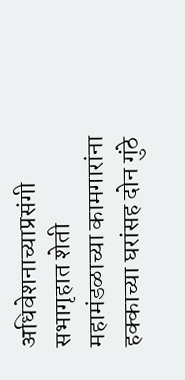अधिवेशनाच्याप्रसंगी सभागृहात शेती महामंडळाच्या कामगारांना हक्काच्या घरांसह दोन गुंठे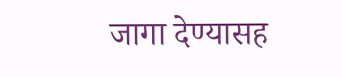जागा देण्यासह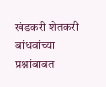खंडकरी शेतकरी बांधवांच्या प्रश्नांबाबत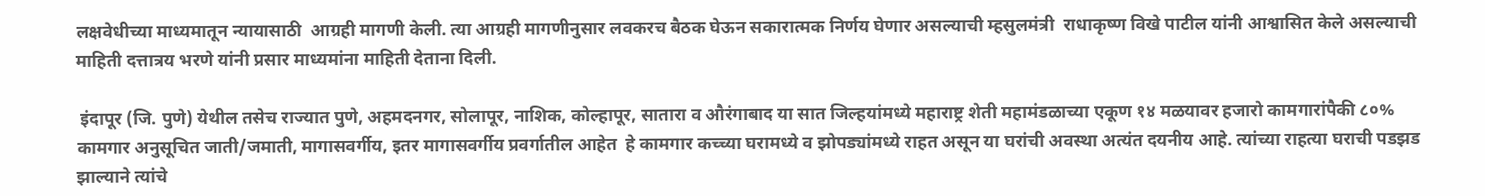लक्षवेधीच्या माध्यमातून न्यायासाठी  आग्रही मागणी केली. त्या आग्रही मागणीनुसार लवकरच बैठक घेऊन सकारात्मक निर्णय घेणार असल्याची म्हसुलमंत्री  राधाकृष्ण विखे पाटील यांनी आश्वासित केले असल्याची माहिती दत्तात्रय भरणे यांनी प्रसार माध्यमांना माहिती देताना दिली.

 इंदापूर (जि. पुणे) येथील तसेच राज्यात पुणे, अहमदनगर, सोलापूर, नाशिक, कोल्हापूर, सातारा व औरंगाबाद या सात जिल्हयांमध्ये महाराष्ट्र शेती महामंडळाच्या एकूण १४ मळयावर हजारो कामगारांपैकी ८०% कामगार अनुसूचित जाती/जमाती, मागासवर्गीय, इतर मागासवर्गीय प्रवर्गातील आहेत  हे कामगार कच्च्या घरामध्ये व झोपड्यांमध्ये राहत असून या घरांची अवस्था अत्यंत दयनीय आहे. त्यांच्या राहत्या घराची पडझड झाल्याने त्यांचे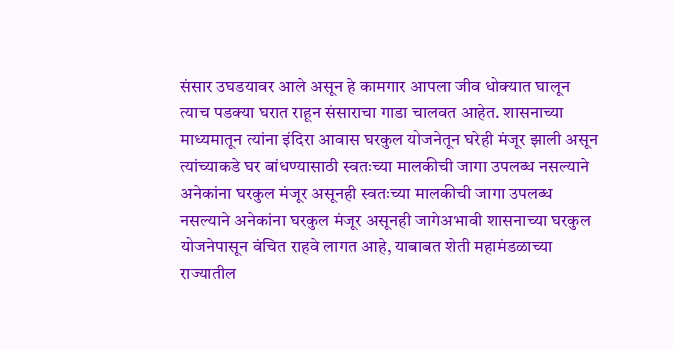संसार उघडयावर आले असून हे कामगार आपला जीव धोक्यात घालून त्याच पडक्या घरात राहून संसाराचा गाडा चालवत आहेत. शासनाच्या माध्यमातून त्यांना इंदिरा आवास घरकुल योजनेतून घरेही मंजूर झाली असून त्यांच्याकडे घर बांधण्यासाठी स्वतःच्या मालकीची जागा उपलब्ध नसल्याने अनेकांना घरकुल मंजूर असूनही स्वतःच्या मालकीची जागा उपलब्ध नसल्याने अनेकांना घरकुल मंजूर असूनही जागेअभावी शासनाच्या घरकुल योजनेपासून वंचित राहवे लागत आहे, याबाबत शेती महामंडळाच्या राज्यातील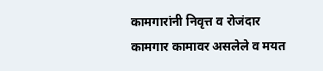कामगारांनी निवृत्त व रोजंदार कामगार कामावर असलेले व मयत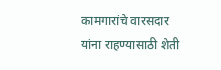कामगारांचे वारसदार यांना राहण्यासाठी शेती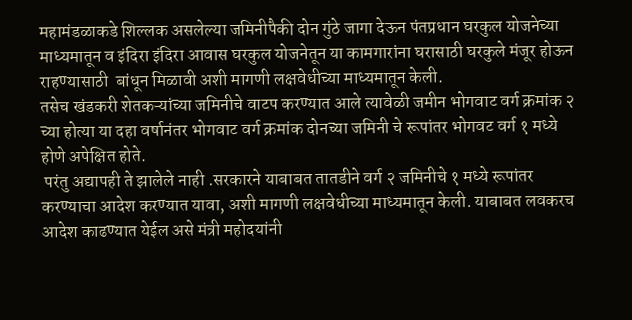महामंडळाकडे शिल्लक असलेल्या जमिनीपैकी दोन गुंठे जागा देऊन पंतप्रधान घरकुल योजनेच्या माध्यमातून व इंदिरा इंदिरा आवास घरकुल योजनेतून या कामगारांना घरासाठी घरकुले मंजूर होऊन राहण्यासाठी  बांधून मिळावी अशी मागणी लक्षवेधीच्या माध्यमातून केली.
तसेच खंडकरी शेतकऱ्यांच्या जमिनीचे वाटप करण्यात आले त्यावेळी जमीन भोगवाट वर्ग क्रमांक २ च्या होत्या या दहा वर्षानंतर भोगवाट वर्ग क्रमांक दोनच्या जमिनी चे रूपांतर भोगवट वर्ग १ मध्ये होणे अपेक्षित होते.
 परंतु अद्यापही ते झालेले नाही .सरकारने याबाबत तातडीने वर्ग २ जमिनीचे १ मध्ये रूपांतर करण्याचा आदेश करण्यात यावा, अशी मागणी लक्षवेधीच्या माध्यमातून केली. याबाबत लवकरच आदेश काढण्यात येईल असे मंत्री महोदयांनी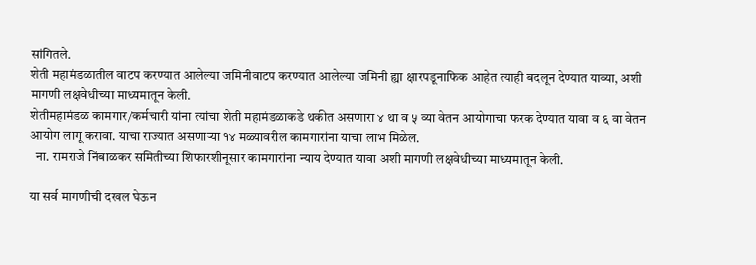सांगितले.
शेती महामंडळातील वाटप करण्यात आलेल्या जमिनीवाटप करण्यात आलेल्या जमिनी ह्या क्षारपडूनाफिक आहेत त्याही बदलून देण्यात याव्या, अशी मागणी लक्षवेधीच्या माध्यमातून केली.
शेतीमहामंडळ कामगार/कर्मचारी यांना त्यांचा शेती महामंडळाकडे थकीत असणारा ४ था व ५ व्या वेतन आयोगाचा फरक देण्यात यावा व ६ वा वेतन आयोग लागू करावा. याचा राज्यात असणाऱ्या १४ मळ्यावरील कामगारांना याचा लाभ मिळेल.
  ना. रामराजे निंबाळकर समितीच्या शिफारशीनूसार कामगारांना न्याय देण्यात यावा अशी मागणी लक्षवेधीच्या माध्यमातून केली.

या सर्व मागणीची दखल घेऊन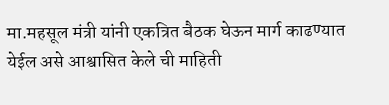मा.महसूल मंत्री यांनी एकत्रित बैठक घेऊन मार्ग काढण्यात येईल असे आश्वासित केले ची माहिती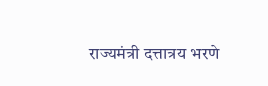राज्यमंत्री दत्तात्रय भरणे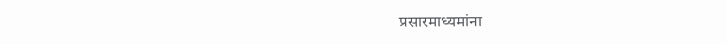प्रसारमाध्यमांना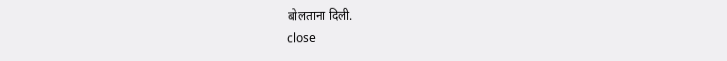बोलताना दिली.
close